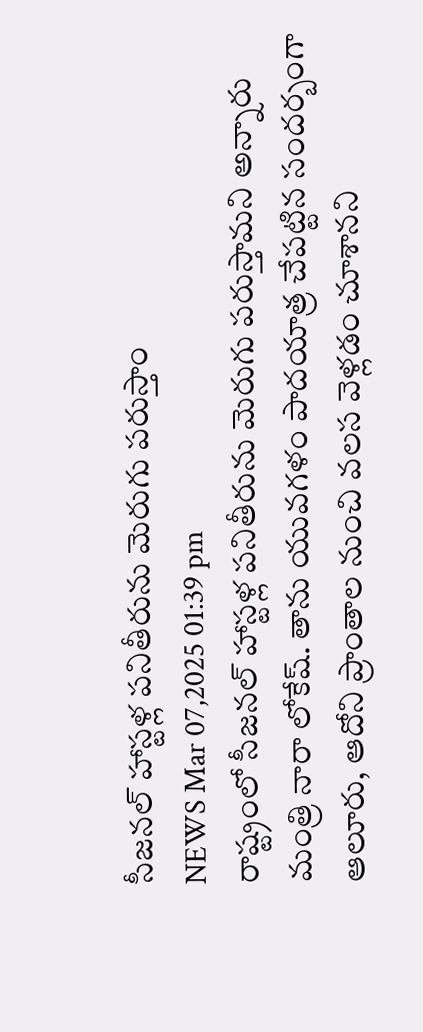సీజనల్ హాస్టళ్ల పనితీరును మెరుగు పరుస్తాం
NEWS Mar 07,2025 01:39 pm
రాష్ట్రంలో సీజనల్ హాస్టళ్ల పనితీరును మెరుగు పరుస్తామని అన్నారు మంత్రి నారా లోకేష్. తాను యువగళం పాదయాత్ర చేపట్టిన సందర్బంగా ఆలూరు, ఆదోని ప్రాంతాల నుంచి వలస వెళ్లడం చూశానని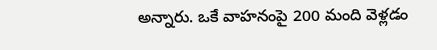అన్నారు. ఒకే వాహనంపై 200 మంది వెళ్లడం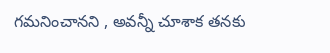గమనించానని , అవన్నీ చూశాక తనకు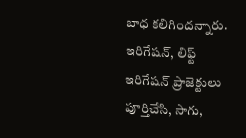బాధ కలిగిందన్నారు. ఇరిగేషన్, లిఫ్ట్ ఇరిగేషన్ ప్రాజెక్టులు పూర్తిచేసి, సాగు,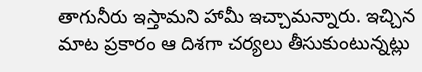తాగునీరు ఇస్తామని హామీ ఇచ్చామన్నారు. ఇచ్చిన మాట ప్రకారం ఆ దిశగా చర్యలు తీసుకుంటున్నట్లు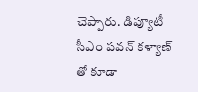చెప్పారు. డిప్యూటీ సీఎం పవన్ కళ్యాణ్ తో కూడా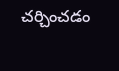చర్చించడం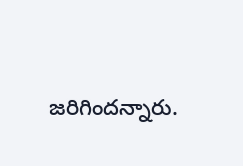జరిగిందన్నారు.